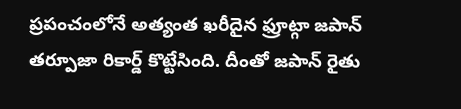ప్రపంచంలోనే అత్యంత ఖరీదైన ఫ్రూట్గా జపాన్ తర్పూజా రికార్డ్ కొట్టేసింది. దీంతో జపాన్ రైతు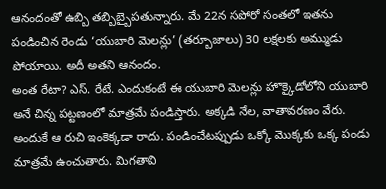ఆనందంతో ఉబ్బి తబ్బిబ్బైపతున్నారు. మే 22న సపోరో సంతలో ఇతను పండించిన రెండు ‘యుబారి మెలన్లు’ (తర్బూజాలు) 30 లక్షలకు అమ్ముడు పోయాయి. అదీ అతని ఆనందం.
అంత రేటా? ఎస్. రేటే. ఎందుకంటే ఈ యుబారి మెలన్లు హొక్కైడోలోని యుబారి అనే చిన్న పట్టణంలో మాత్రమే పండిస్తారు. అక్కడి నేల, వాతావరణం వేరు. అందుకే ఆ రుచి ఇంకెక్కడా రాదు. పండించేటప్పుడు ఒక్కో మొక్కకు ఒక్క పండు మాత్రమే ఉంచుతారు. మిగతావి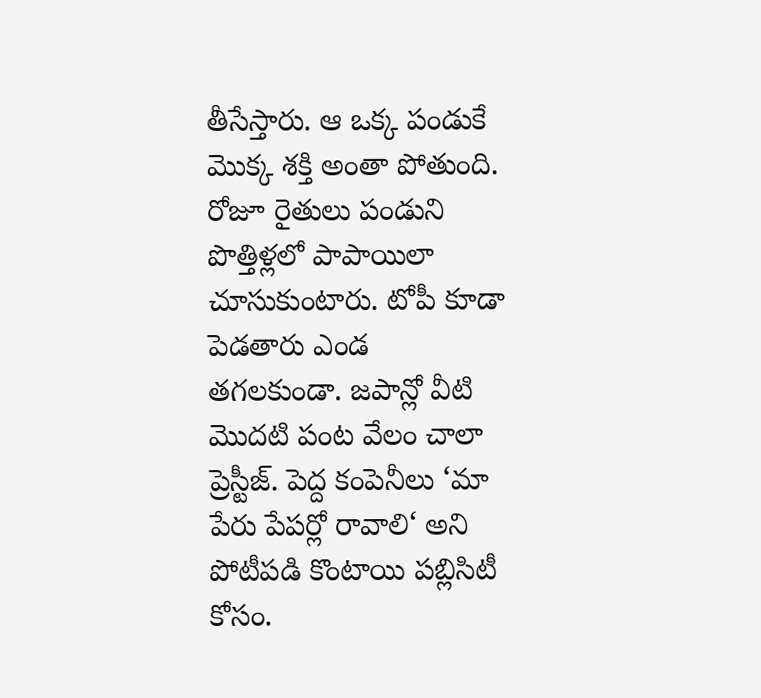తీసేస్తారు. ఆ ఒక్క పండుకే మొక్క శక్తి అంతా పోతుంది. రోజూ రైతులు పండుని పొత్తిళ్లలో పాపాయిలా చూసుకుంటారు. టోపీ కూడా పెడతారు ఎండ తగలకుండా. జపాన్లో వీటి మొదటి పంట వేలం చాలా ప్రెస్టీజ్. పెద్ద కంపెనీలు ‘మా పేరు పేపర్లో రావాలి‘ అని పోటీపడి కొంటాయి పబ్లిసిటీ కోసం.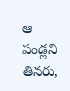ఆ పండ్లని తినరు,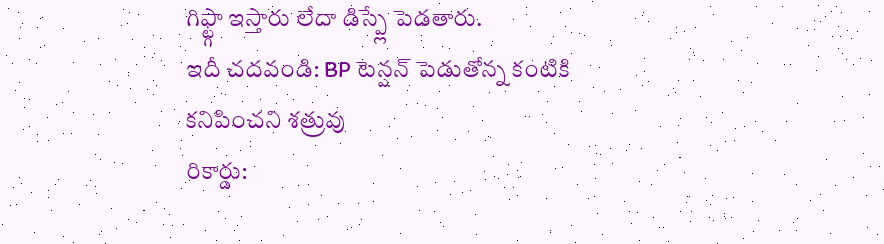గిఫ్ట్గా ఇస్తారు లేదా డిస్ప్లే పెడతారు.
ఇదీ చదవండి: BP టెన్షన్ పెడుతోన్న కంటికి కనిపించని శత్రువు
రికార్డు: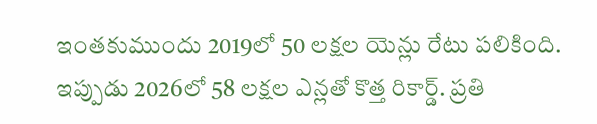ఇంతకుముందు 2019లో 50 లక్షల యెన్లు రేటు పలికింది. ఇప్పుడు 2026లో 58 లక్షల ఎన్లతో కొత్త రికార్డ్. ప్రతి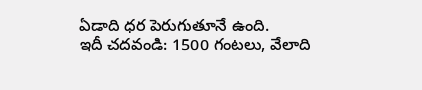ఏడాది ధర పెరుగుతూనే ఉంది.
ఇదీ చదవండి: 1500 గంటలు, వేలాది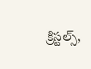క్రిస్టల్స్,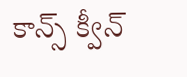కాన్స్ క్వీన్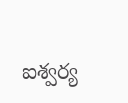ఐశ్వర్య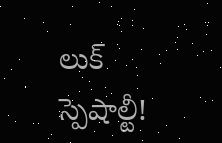లుక్ స్పెషాల్టీ!